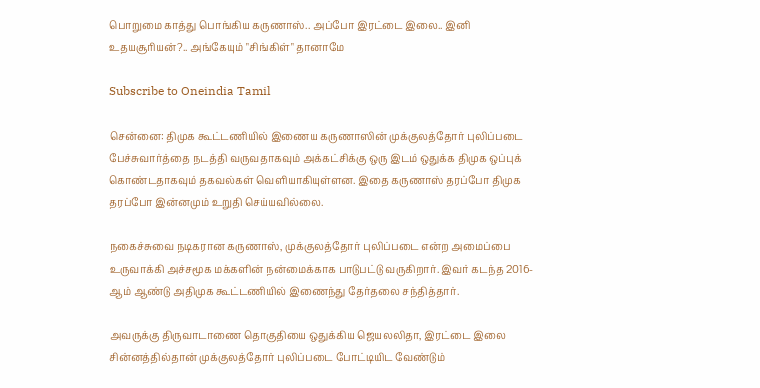பொறுமை காத்து பொங்கிய கருணாஸ்.. அப்போ இரட்டை இலை.. இனி உதயசூரியன்?.. அங்கேயும் "சிங்கிள்" தானாமே

Subscribe to Oneindia Tamil

சென்னை: திமுக கூட்டணியில் இணைய கருணாஸின் முக்குலத்தோர் புலிப்படை பேச்சுவார்த்தை நடத்தி வருவதாகவும் அக்கட்சிக்கு ஒரு இடம் ஒதுக்க திமுக ஒப்புக் கொண்டதாகவும் தகவல்கள் வெளியாகியுள்ளன. இதை கருணாஸ் தரப்போ திமுக தரப்போ இன்னமும் உறுதி செய்யவில்லை.

நகைச்சுவை நடிகரான கருணாஸ், முக்குலத்தோர் புலிப்படை என்ற அமைப்பை உருவாக்கி அச்சமூக மக்களின் நன்மைக்காக பாடுபட்டு வருகிறார். இவர் கடந்த 2016-ஆம் ஆண்டு அதிமுக கூட்டணியில் இணைந்து தேர்தலை சந்தித்தார்.

அவருக்கு திருவாடாணை தொகுதியை ஒதுக்கிய ஜெயலலிதா, இரட்டை இலை சின்னத்தில்தான் முக்குலத்தோர் புலிப்படை போட்டியிட வேண்டும்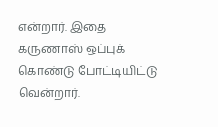என்றார். இதை கருணாஸ் ஒப்புக் கொண்டு போட்டியிட்டு வென்றார்.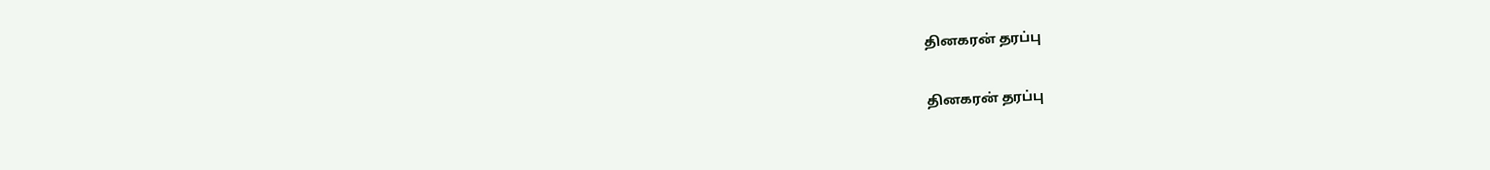தினகரன் தரப்பு

தினகரன் தரப்பு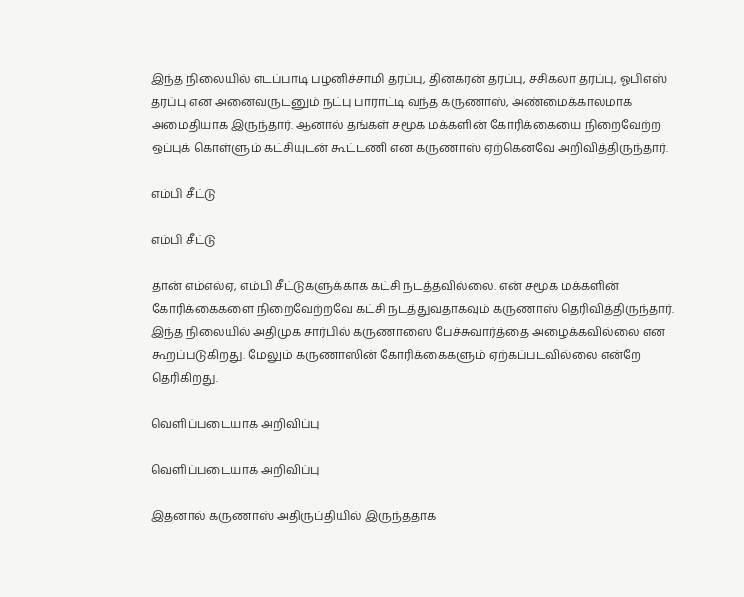இந்த நிலையில் எடப்பாடி பழனிச்சாமி தரப்பு, தினகரன் தரப்பு, சசிகலா தரப்பு, ஓபிஎஸ் தரப்பு என அனைவருடனும் நட்பு பாராட்டி வந்த கருணாஸ், அண்மைக்காலமாக அமைதியாக இருந்தார். ஆனால் தங்கள் சமூக மக்களின் கோரிக்கையை நிறைவேற்ற ஒப்புக் கொள்ளும் கட்சியுடன் கூட்டணி என கருணாஸ் ஏற்கெனவே அறிவித்திருந்தார்.

எம்பி சீட்டு

எம்பி சீட்டு

தான் எம்எல்ஏ, எம்பி சீட்டுகளுக்காக கட்சி நடத்தவில்லை. என் சமூக மக்களின் கோரிக்கைகளை நிறைவேற்றவே கட்சி நடத்துவதாகவும் கருணாஸ் தெரிவித்திருந்தார். இந்த நிலையில் அதிமுக சார்பில் கருணாஸை பேச்சுவார்த்தை அழைக்கவில்லை என கூறப்படுகிறது. மேலும் கருணாஸின் கோரிக்கைகளும் ஏற்கப்படவில்லை என்றே தெரிகிறது.

வெளிப்படையாக அறிவிப்பு

வெளிப்படையாக அறிவிப்பு

இதனால் கருணாஸ் அதிருப்தியில் இருந்ததாக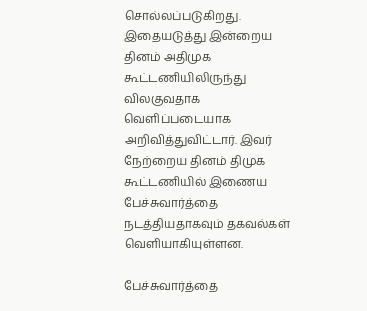சொல்லப்படுகிறது. இதையடுத்து இன்றைய தினம் அதிமுக கூட்டணியிலிருந்து விலகுவதாக வெளிப்படையாக அறிவித்துவிட்டார். இவர் நேற்றைய தினம் திமுக கூட்டணியில் இணைய பேச்சுவார்த்தை நடத்தியதாகவும் தகவல்கள் வெளியாகியுள்ளன.

பேச்சுவார்த்தை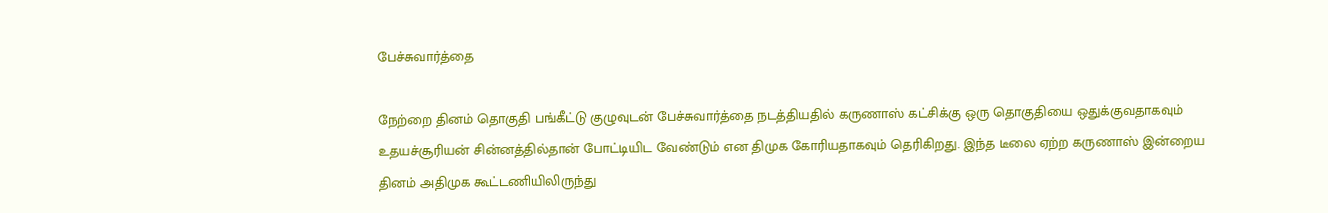பேச்சுவார்த்தை

நேற்றை தினம் தொகுதி பங்கீட்டு குழுவுடன் பேச்சுவார்த்தை நடத்தியதில் கருணாஸ் கட்சிக்கு ஒரு தொகுதியை ஒதுக்குவதாகவும் உதயச்சூரியன் சின்னத்தில்தான் போட்டியிட வேண்டும் என திமுக கோரியதாகவும் தெரிகிறது. இந்த டீலை ஏற்ற கருணாஸ் இன்றைய தினம் அதிமுக கூட்டணியிலிருந்து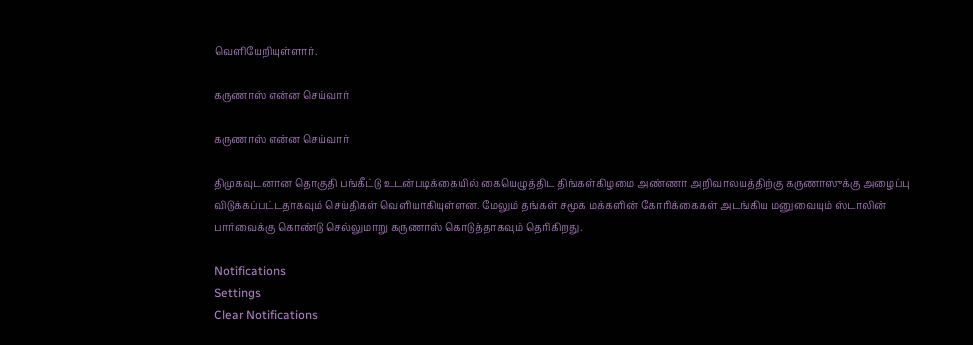வெளியேறியுள்ளார்.

கருணாஸ் என்ன செய்வார்

கருணாஸ் என்ன செய்வார்

திமுகவுடனான தொகுதி பங்கீட்டு உடன்படிக்கையில் கையெழுத்திட திங்கள்கிழமை அண்ணா அறிவாலயத்திற்கு கருணாஸுக்கு அழைப்பு விடுக்கப்பட்டதாகவும் செய்திகள் வெளியாகியுள்ளன. மேலும் தங்கள் சமூக மக்களின் கோரிக்கைகள் அடங்கிய மனுவையும் ஸ்டாலின் பார்வைக்கு கொண்டு செல்லுமாறு கருணாஸ் கொடுத்தாகவும் தெரிகிறது.

Notifications
Settings
Clear Notifications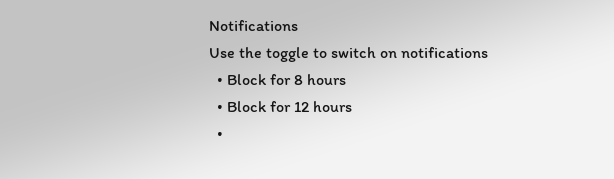Notifications
Use the toggle to switch on notifications
  • Block for 8 hours
  • Block for 12 hours
  •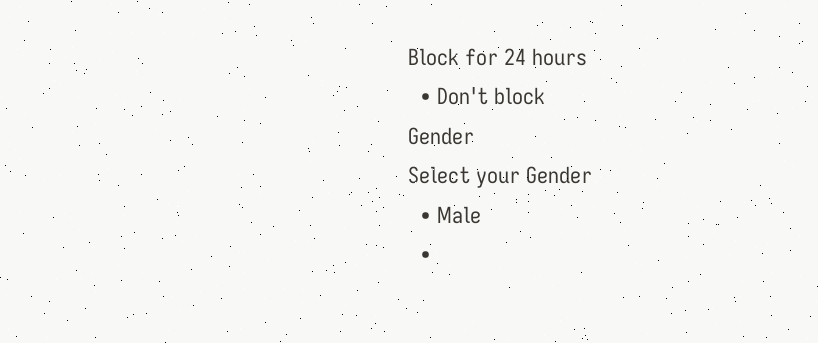Block for 24 hours
  • Don't block
Gender
Select your Gender
  • Male
  •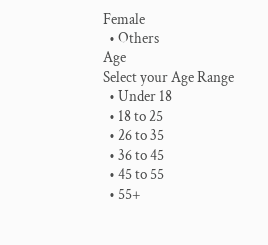Female
  • Others
Age
Select your Age Range
  • Under 18
  • 18 to 25
  • 26 to 35
  • 36 to 45
  • 45 to 55
  • 55+